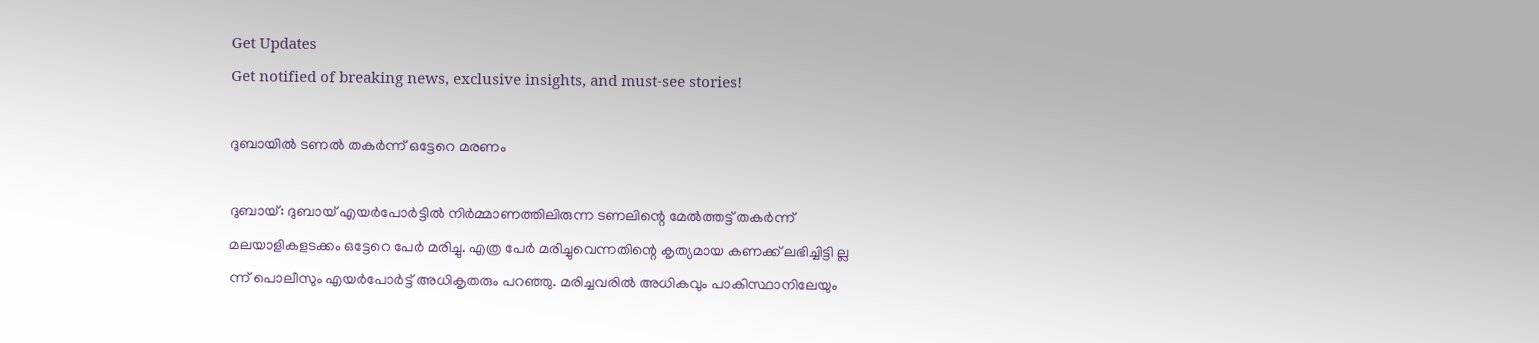Get Updates
Get notified of breaking news, exclusive insights, and must-see stories!

ദുബായില്‍ ടണല്‍ തകര്‍ന്ന് ഒട്ടേറെ മരണം

ദുബായ്: ദുബായ് എയര്‍പോര്‍ട്ടില്‍ നിര്‍മ്മാണത്തിലിരുന്ന ടണലിന്റെ മേല്‍ത്തട്ട് തകര്‍ന്ന് മലയാളികളടക്കം ഒട്ടേറെ പേര്‍ മരിച്ചു. എത്ര പേര്‍ മരിച്ചുവെന്നതിന്റെ കൃത്യമായ കണക്ക് ലഭിച്ചിട്ടി ല്ല ന്ന് പൊലീസും എയര്‍പോര്‍ട്ട് അധികൃതരും പറഞ്ഞു. മരിച്ചവരില്‍ അധികവും പാകിസ്ഥാനിലേയും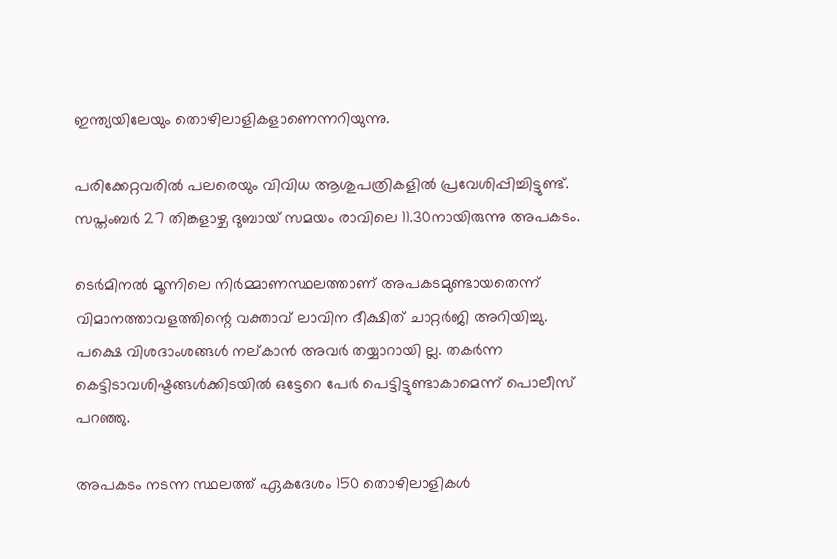ഇന്ത്യയിലേയും തൊഴിലാളികളാണെന്നറിയുന്നു.

പരിക്കേറ്റവരില്‍ പലരെയും വിവിധ ആശുപത്രികളില്‍ പ്രവേശിപ്പിച്ചിട്ടുണ്ട്. സപ്തംബര്‍ 27 തിങ്കളാഴ്ച ദുബായ് സമയം രാവിലെ 11.30നായിരുന്നു അപകടം.

ടെര്‍മിനല്‍ മൂന്നിലെ നിര്‍മ്മാണസ്ഥലത്താണ് അപകടമുണ്ടായതെന്ന് വിമാനത്താവളത്തിന്റെ വക്താവ് ലാവിന ദീക്ഷിത് ചാറ്റര്‍ജി അറിയിച്ചു. പക്ഷെ വിശദാംശങ്ങള്‍ നല്കാന്‍ അവര്‍ തയ്യാറായി ല്ല. തകര്‍ന്ന കെട്ടിടാവശിഷ്ടങ്ങള്‍ക്കിടയില്‍ ഒട്ടേറെ പേര്‍ പെട്ടിട്ടുണ്ടാകാമെന്ന് പൊലീസ് പറഞ്ഞു.

അപകടം നടന്ന സ്ഥലത്ത് ഏകദേശം 150 തൊഴിലാളികള്‍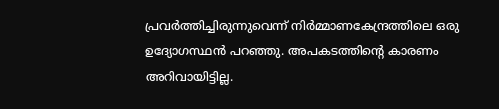പ്രവര്‍ത്തിച്ചിരുന്നുവെന്ന് നിര്‍മ്മാണകേന്ദ്രത്തിലെ ഒരു ഉദ്യോഗസ്ഥന്‍ പറഞ്ഞു. അപകടത്തിന്റെ കാരണം അറിവായിട്ടില്ല.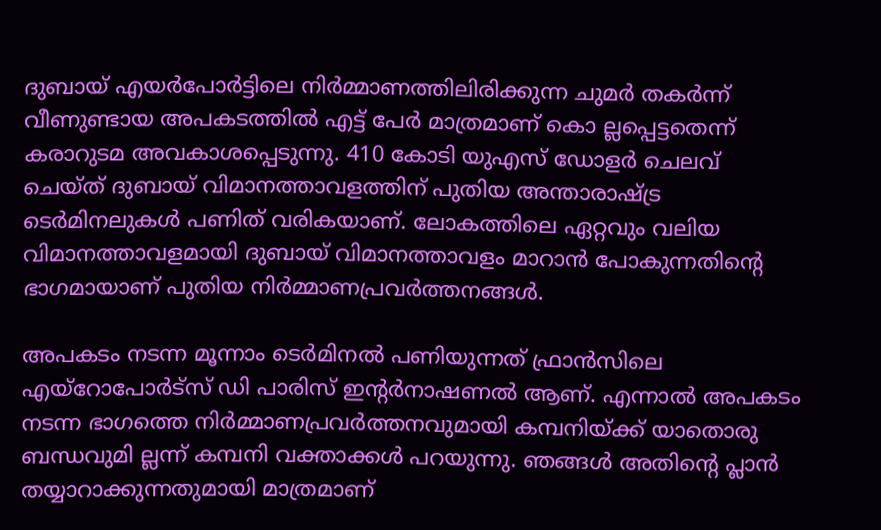ദുബായ് എയര്‍പോര്‍ട്ടിലെ നിര്‍മ്മാണത്തിലിരിക്കുന്ന ചുമര്‍ തകര്‍ന്ന് വീണുണ്ടായ അപകടത്തില്‍ എട്ട് പേര്‍ മാത്രമാണ് കൊ ല്ലപ്പെട്ടതെന്ന് കരാറുടമ അവകാശപ്പെടുന്നു. 410 കോടി യുഎസ് ഡോളര്‍ ചെലവ് ചെയ്ത് ദുബായ് വിമാനത്താവളത്തിന് പുതിയ അന്താരാഷ്ട്ര ടെര്‍മിനലുകള്‍ പണിത് വരികയാണ്. ലോകത്തിലെ ഏറ്റവും വലിയ വിമാനത്താവളമായി ദുബായ് വിമാനത്താവളം മാറാന്‍ പോകുന്നതിന്റെ ഭാഗമായാണ് പുതിയ നിര്‍മ്മാണപ്രവര്‍ത്തനങ്ങള്‍.

അപകടം നടന്ന മൂന്നാം ടെര്‍മിനല്‍ പണിയുന്നത് ഫ്രാന്‍സിലെ എയ്റോപോര്‍ട്സ് ഡി പാരിസ് ഇന്റര്‍നാഷണല്‍ ആണ്. എന്നാല്‍ അപകടം നടന്ന ഭാഗത്തെ നിര്‍മ്മാണപ്രവര്‍ത്തനവുമായി കമ്പനിയ്ക്ക് യാതൊരു ബന്ധവുമി ല്ലന്ന് കമ്പനി വക്താക്കള്‍ പറയുന്നു. ഞങ്ങള്‍ അതിന്റെ പ്ലാന്‍ തയ്യാറാക്കുന്നതുമായി മാത്രമാണ്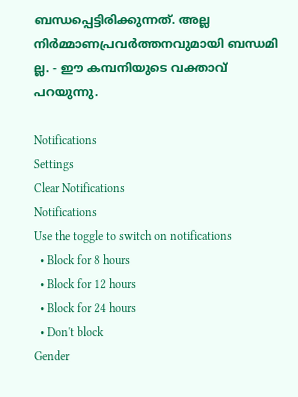ബന്ധപ്പെട്ടിരിക്കുന്നത്. അല്ല നിര്‍മ്മാണപ്രവര്‍ത്തനവുമായി ബന്ധമി ല്ല. - ഈ കമ്പനിയുടെ വക്താവ് പറയുന്നു.

Notifications
Settings
Clear Notifications
Notifications
Use the toggle to switch on notifications
  • Block for 8 hours
  • Block for 12 hours
  • Block for 24 hours
  • Don't block
Gender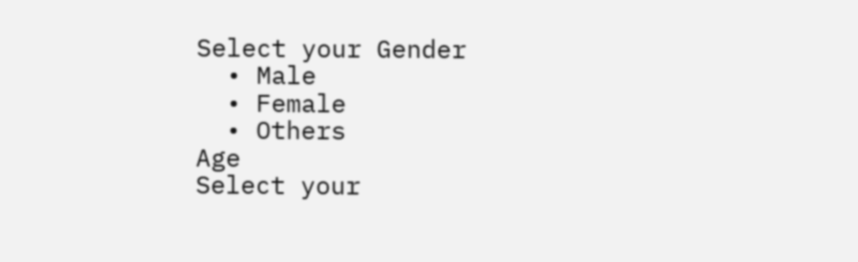Select your Gender
  • Male
  • Female
  • Others
Age
Select your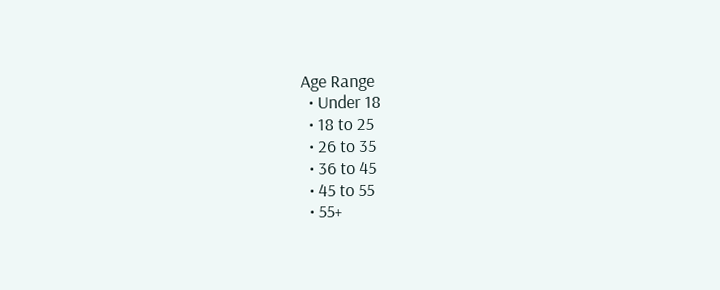Age Range
  • Under 18
  • 18 to 25
  • 26 to 35
  • 36 to 45
  • 45 to 55
  • 55+